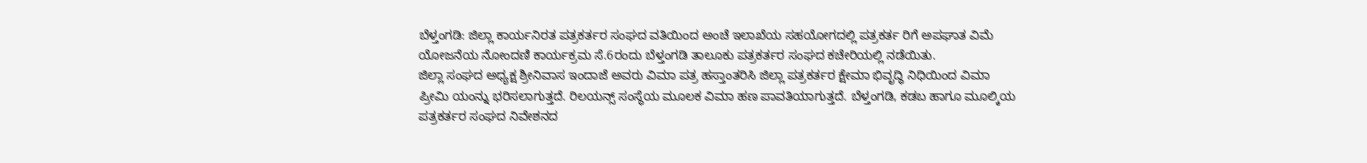ಬೆಳ್ತಂಗಡಿ: ಜಿಲ್ಲಾ ಕಾರ್ಯನಿರತ ಪತ್ರಕರ್ತರ ಸಂಘದ ವತಿಯಿಂದ ಅಂಚೆ ಇಲಾಖೆಯ ಸಹಯೋಗದಲ್ಲಿ ಪತ್ರಕರ್ತ ರಿಗೆ ಅಪಘಾತ ವಿಮೆ ಯೋಜನೆಯ ನೋಂದಣಿ ಕಾರ್ಯಕ್ರಮ ಸೆ.6ರಂದು ಬೆಳ್ತಂಗಡಿ ತಾಲೂಕು ಪತ್ರಕರ್ತರ ಸಂಘದ ಕಚೇರಿಯಲ್ಲಿ ನಡೆಯಿತು.
ಜಿಲ್ಲಾ ಸಂಘದ ಅಧ್ಯಕ್ಷ ಶ್ರೀನಿವಾಸ ಇಂದಾಜೆ ಅವರು ವಿಮಾ ಪತ್ರ ಹಸ್ತಾಂತರಿಸಿ ಜಿಲ್ಲಾ ಪತ್ರಕರ್ತರ ಕ್ಷೇಮಾ ಭಿವೃದ್ಧಿ ನಿಧಿಯಿಂದ ವಿಮಾ ಪ್ರೀಮಿ ಯಂನ್ನು ಭರಿಸಲಾಗುತ್ತದೆ. ರಿಲಯನ್ಸ್ ಸಂಸ್ಥೆಯ ಮೂಲಕ ವಿಮಾ ಹಣ ಪಾವತಿಯಾಗುತ್ತದೆ. ಬೆಳ್ತಂಗಡಿ, ಕಡಬ ಹಾಗೂ ಮೂಲ್ಕಿಯ ಪತ್ರಕರ್ತರ ಸಂಘದ ನಿವೇಶನದ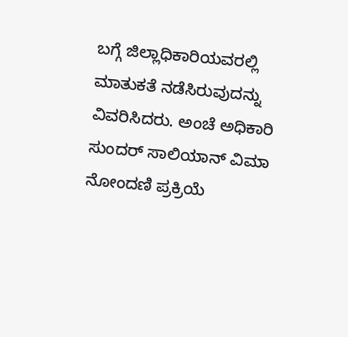ಬಗ್ಗೆ ಜಿಲ್ಲಾಧಿಕಾರಿಯವರಲ್ಲಿ ಮಾತುಕತೆ ನಡೆಸಿರುವುದನ್ನು ವಿವರಿಸಿದರು. ಅಂಚೆ ಅಧಿಕಾರಿ ಸುಂದರ್ ಸಾಲಿಯಾನ್ ವಿಮಾ ನೋಂದಣಿ ಪ್ರಕ್ರಿಯೆ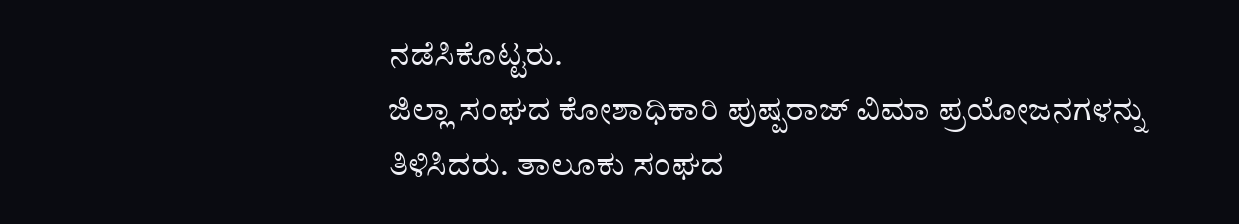ನಡೆಸಿಕೊಟ್ಟರು.
ಜಿಲ್ಲಾ ಸಂಘದ ಕೋಶಾಧಿಕಾರಿ ಪುಷ್ಪರಾಜ್ ವಿಮಾ ಪ್ರಯೋಜನಗಳನ್ನು ತಿಳಿಸಿದರು. ತಾಲೂಕು ಸಂಘದ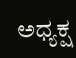ಅಧ್ಯಕ್ಷ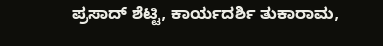ಪ್ರಸಾದ್ ಶೆಟ್ಟಿ, ಕಾರ್ಯದರ್ಶಿ ತುಕಾರಾಮ,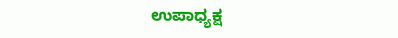ಉಪಾಧ್ಯಕ್ಷ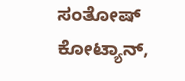ಸಂತೋಷ್ ಕೋಟ್ಯಾನ್,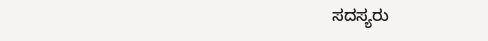ಸದಸ್ಯರು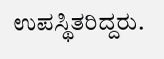ಉಪಸ್ಥಿತರಿದ್ದರು.